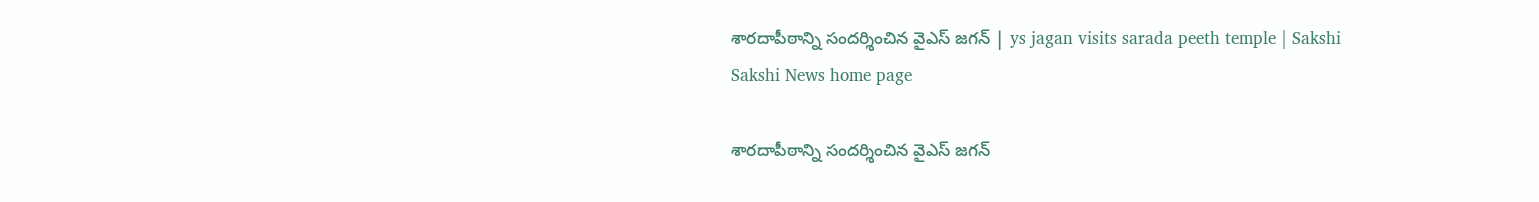శారదాపీఠాన్ని సందర్శించిన వైఎస్ జగన్ | ys jagan visits sarada peeth temple | Sakshi
Sakshi News home page

శారదాపీఠాన్ని సందర్శించిన వైఎస్ జగన్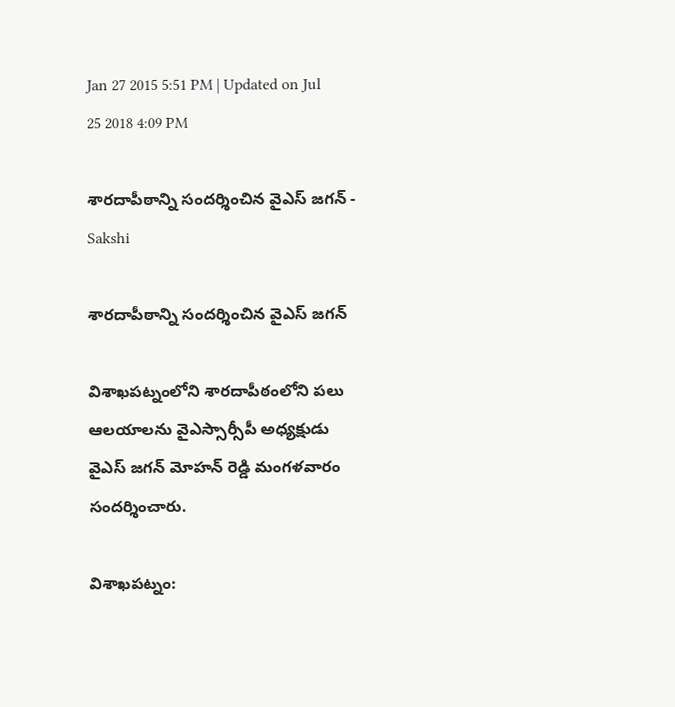Jan 27 2015 5:51 PM | Updated on Jul 25 2018 4:09 PM

శారదాపీఠాన్ని సందర్శించిన వైఎస్ జగన్ - Sakshi

శారదాపీఠాన్ని సందర్శించిన వైఎస్ జగన్

విశాఖపట్నంలోని శారదాపీఠంలోని పలు ఆలయాలను వైఎస్సార్సీపీ అధ్యక్షుడు వైఎస్ జగన్ మోహన్ రెడ్డి మంగళవారం సందర్శించారు.

విశాఖపట్నం: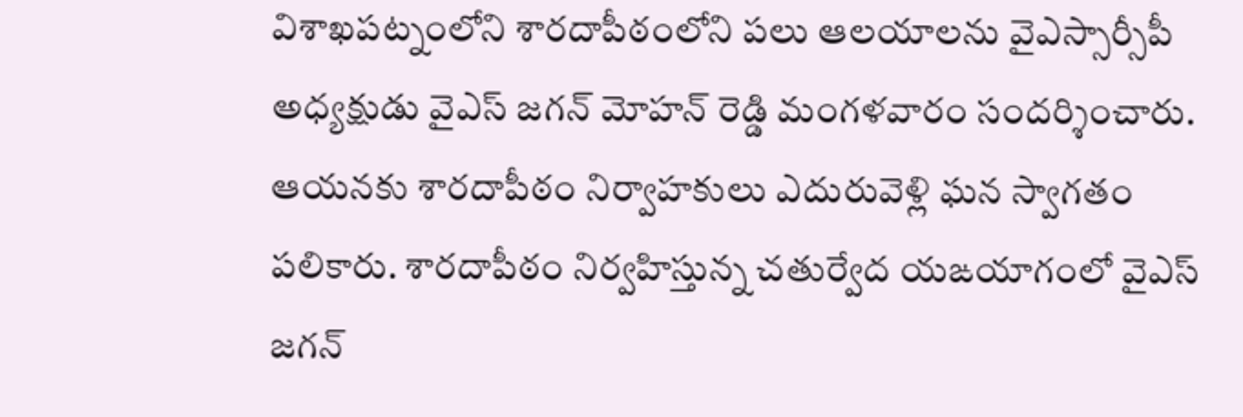విశాఖపట్నంలోని శారదాపీఠంలోని పలు ఆలయాలను వైఎస్సార్సీపీ అధ్యక్షుడు వైఎస్ జగన్ మోహన్ రెడ్డి మంగళవారం సందర్శించారు. ఆయనకు శారదాపీఠం నిర్వాహకులు ఎదురువెళ్లి ఘన స్వాగతం పలికారు. శారదాపీఠం నిర్వహిస్తున్న చతుర్వేద యఙయాగంలో వైఎస్ జగన్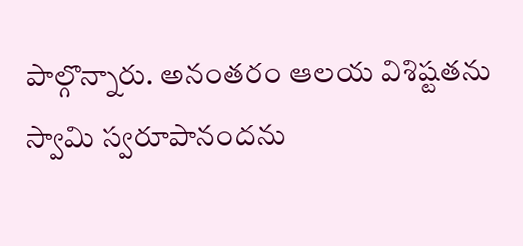పాల్గొన్నారు. అనంతరం ఆలయ విశిష్టతను  స్వామి స్వరూపానందను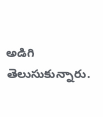అడిగి తెలుసుకున్నారు.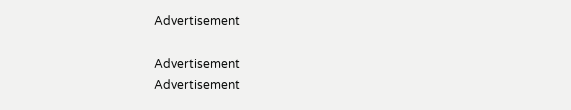Advertisement

Advertisement
Advertisement